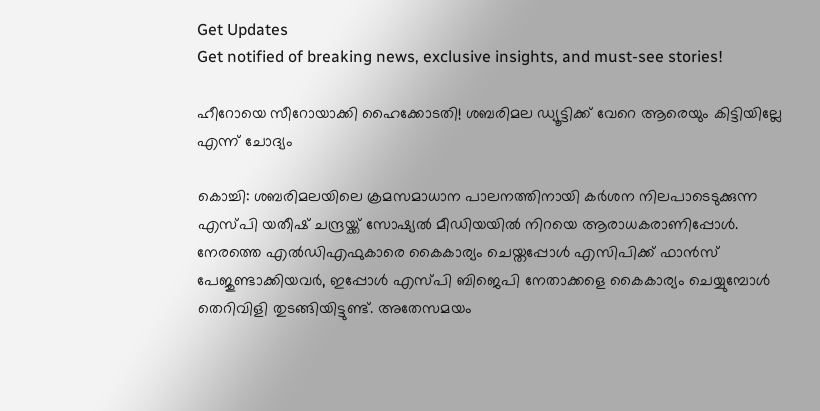Get Updates
Get notified of breaking news, exclusive insights, and must-see stories!

ഹീറോയെ സീറോയാക്കി ഹൈക്കോടതി! ശബരിമല ഡ്യൂട്ടിക്ക് വേറെ ആരെയും കിട്ടിയില്ലേ എന്ന് ചോദ്യം

കൊച്ചി: ശബരിമലയിലെ ക്രമസമാധാന പാലനത്തിനായി കര്‍ശന നിലപാടെടുക്കുന്ന എസ്പി യതീഷ് ചന്ദ്രയ്ക്ക് സോഷ്യല്‍ മീഡിയയില്‍ നിറയെ ആരാധകരാണിപ്പോള്‍. നേരത്തെ എല്‍ഡിഎഫുകാരെ കൈകാര്യം ചെയ്തപ്പോള്‍ എസിപിക്ക് ഫാന്‍സ് പേജുണ്ടാക്കിയവര്‍, ഇപ്പോള്‍ എസ്പി ബിജെപി നേതാക്കളെ കൈകാര്യം ചെയ്യുമ്പോള്‍ തെറിവിളി തുടങ്ങിയിട്ടുണ്ട്. അതേസമയം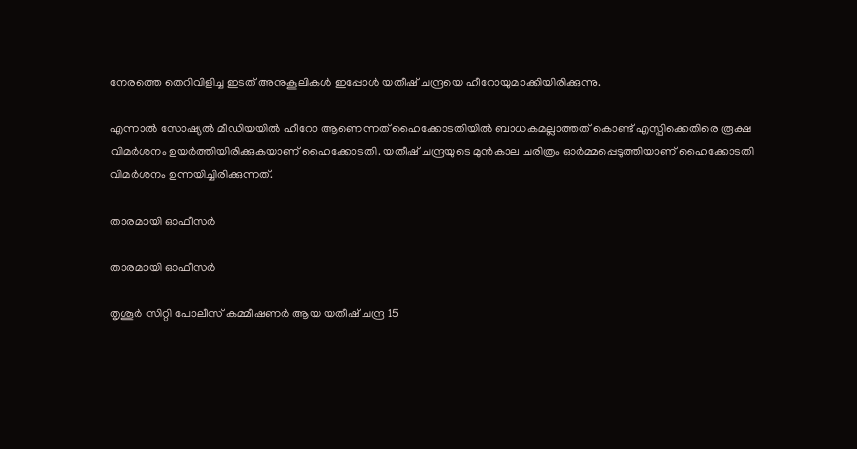നേരത്തെ തെറിവിളിച്ച ഇടത് അനുകൂലികള്‍ ഇപ്പോള്‍ യതീഷ് ചന്ദ്രയെ ഹീറോയുമാക്കിയിരിക്കുന്നു.

എന്നാല്‍ സോഷ്യല്‍ മീഡിയയില്‍ ഹീറോ ആണെന്നത് ഹൈക്കോടതിയില്‍ ബാധകമല്ലാത്തത് കൊണ്ട് എസ്പിക്കെതിരെ രൂക്ഷ വിമര്‍ശനം ഉയര്‍ത്തിയിരിക്കുകയാണ് ഹൈക്കോടതി. യതീഷ് ചന്ദ്രയുടെ മുന്‍കാല ചരിത്രം ഓര്‍മ്മപ്പെടുത്തിയാണ് ഹൈക്കോടതി വിമര്‍ശനം ഉന്നയിച്ചിരിക്കുന്നത്.

താരമായി ഓഫീസർ

താരമായി ഓഫീസർ

തൃശൂര്‍ സിറ്റി പോലീസ് കമ്മീഷണര്‍ ആയ യതീഷ് ചന്ദ്ര 15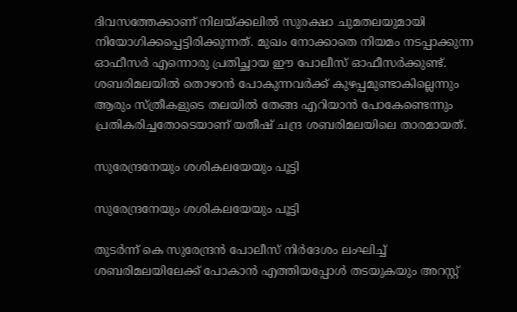ദിവസത്തേക്കാണ് നിലയ്ക്കലില്‍ സുരക്ഷാ ചുമതലയുമായി നിയോഗിക്കപ്പെട്ടിരിക്കുന്നത്. മുഖം നോക്കാതെ നിയമം നടപ്പാക്കുന്ന ഓഫീസര്‍ എന്നൊരു പ്രതിച്ഛായ ഈ പോലീസ് ഓഫീസര്‍ക്കുണ്ട്. ശബരിമലയില്‍ തൊഴാന്‍ പോകുന്നവര്‍ക്ക് കുഴപ്പമുണ്ടാകില്ലെന്നും ആരും സ്ത്രീകളുടെ തലയില്‍ തേങ്ങ എറിയാന്‍ പോകേണ്ടെന്നും പ്രതികരിച്ചതോടെയാണ് യതീഷ് ചന്ദ്ര ശബരിമലയിലെ താരമായത്.

സുരേന്ദ്രനേയും ശശികലയേയും പൂട്ടി

സുരേന്ദ്രനേയും ശശികലയേയും പൂട്ടി

തുടര്‍ന്ന് കെ സുരേന്ദ്രന്‍ പോലീസ് നിര്‍ദേശം ലംഘിച്ച് ശബരിമലയിലേക്ക് പോകാന്‍ എത്തിയപ്പോള്‍ തടയുകയും അറസ്റ്റ്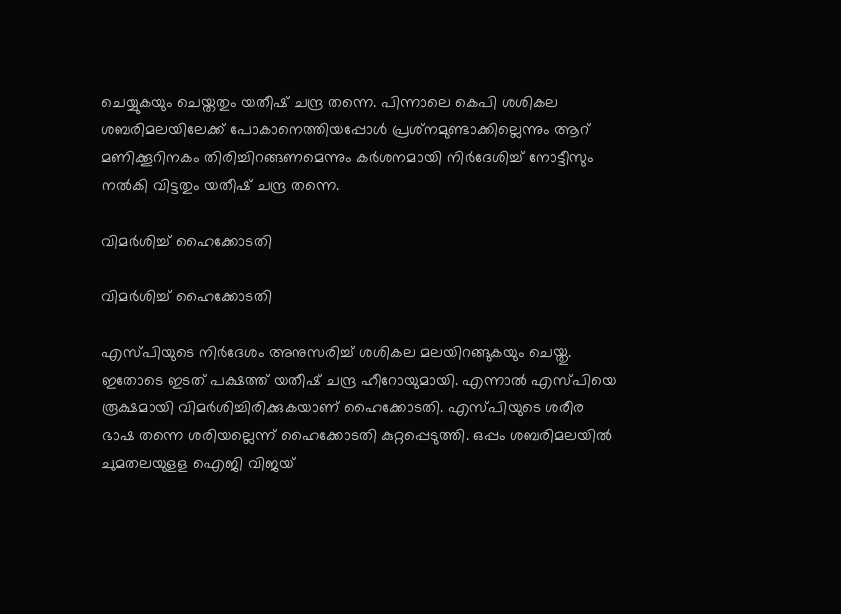ചെയ്യുകയും ചെയ്തതും യതീഷ് ചന്ദ്ര തന്നെ. പിന്നാലെ കെപി ശശികല ശബരിമലയിലേക്ക് പോകാനെത്തിയപ്പോള്‍ പ്രശ്‌നമുണ്ടാക്കില്ലെന്നും ആറ് മണിക്കൂറിനകം തിരിച്ചിറങ്ങണമെന്നും കര്‍ശനമായി നിര്‍ദേശിച്ച് നോട്ടീസും നല്‍കി വിട്ടതും യതീഷ് ചന്ദ്ര തന്നെ.

വിമർശിച്ച് ഹൈക്കോടതി

വിമർശിച്ച് ഹൈക്കോടതി

എസ്പിയുടെ നിര്‍ദേശം അനുസരിച്ച് ശശികല മലയിറങ്ങുകയും ചെയ്തു. ഇതോടെ ഇടത് പക്ഷത്ത് യതീഷ് ചന്ദ്ര ഹീറോയുമായി. എന്നാല്‍ എസ്പിയെ രൂക്ഷമായി വിമര്‍ശിച്ചിരിക്കുകയാണ് ഹൈക്കോടതി. എസ്പിയുടെ ശരീര ഭാഷ തന്നെ ശരിയല്ലെന്ന് ഹൈക്കോടതി കുറ്റപ്പെടുത്തി. ഒപ്പം ശബരിമലയില്‍ ചുമതലയുളള ഐജി വിജയ്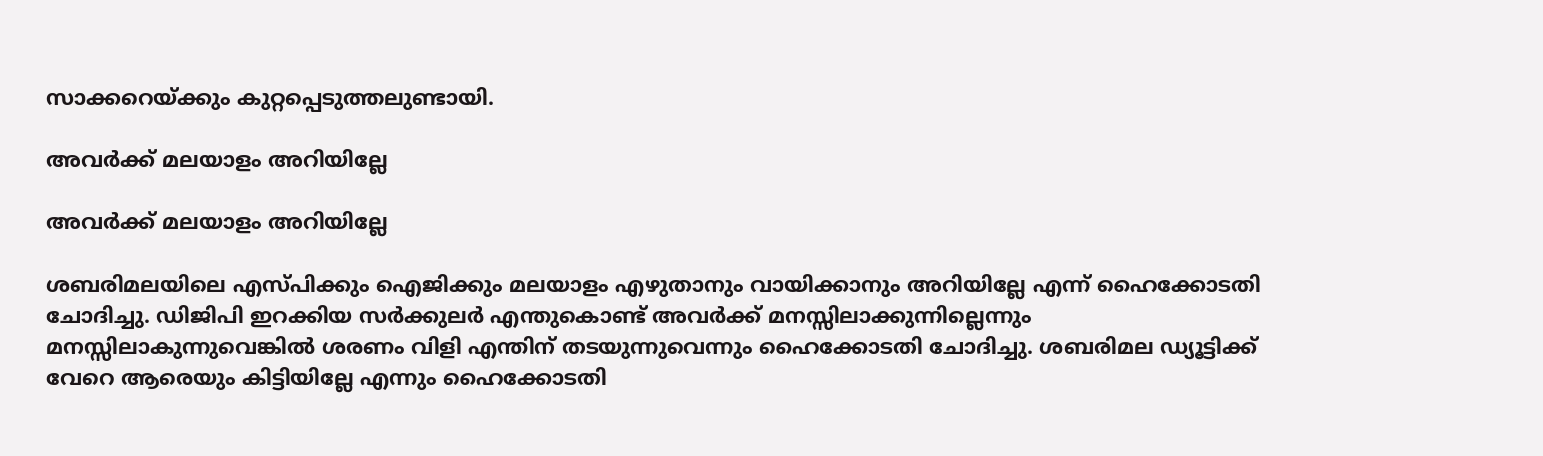സാക്കറെയ്ക്കും കുറ്റപ്പെടുത്തലുണ്ടായി.

അവർക്ക് മലയാളം അറിയില്ലേ

അവർക്ക് മലയാളം അറിയില്ലേ

ശബരിമലയിലെ എസ്പിക്കും ഐജിക്കും മലയാളം എഴുതാനും വായിക്കാനും അറിയില്ലേ എന്ന് ഹൈക്കോടതി ചോദിച്ചു. ഡിജിപി ഇറക്കിയ സര്‍ക്കുലര്‍ എന്തുകൊണ്ട് അവര്‍ക്ക് മനസ്സിലാക്കുന്നില്ലെന്നും മനസ്സിലാകുന്നുവെങ്കില്‍ ശരണം വിളി എന്തിന് തടയുന്നുവെന്നും ഹൈക്കോടതി ചോദിച്ചു. ശബരിമല ഡ്യൂട്ടിക്ക് വേറെ ആരെയും കിട്ടിയില്ലേ എന്നും ഹൈക്കോടതി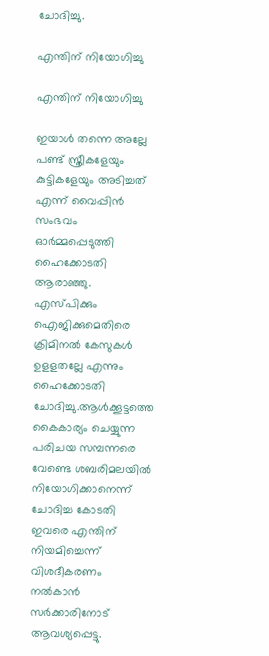ചോദിച്ചു.

എന്തിന് നിയോഗിച്ചു

എന്തിന് നിയോഗിച്ചു

ഇയാള്‍ തന്നെ അല്ലേ പണ്ട് സ്ത്രീകളേയും കുട്ടികളേയും അടിച്ചത് എന്ന് വൈപ്പിന്‍ സംഭവം ഓര്‍മ്മപ്പെടുത്തി ഹൈക്കോടതി ആരാഞ്ഞു. എസ്പിക്കും ഐജിക്കുമെതിരെ ക്രിമിനല്‍ കേസുകള്‍ ഉളളതല്ലേ എന്നും ഹൈക്കോടതി ചോദിച്ചു.ആള്‍ക്കൂട്ടത്തെ കൈകാര്യം ചെയ്യുന്ന പരിചയ സമ്പന്നരെ വേണ്ടെ ശബരിമലയില്‍ നിയോഗിക്കാനെന്ന് ചോദിച്ച കോടതി ഇവരെ എന്തിന് നിയമിച്ചെന്ന് വിശദീകരണം നല്‍കാന്‍ സര്‍ക്കാരിനോട് ആവശ്യപ്പെട്ടു.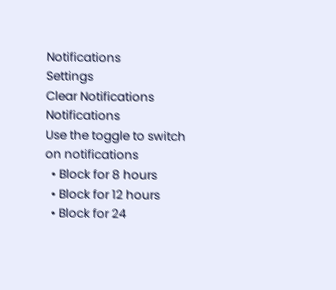Notifications
Settings
Clear Notifications
Notifications
Use the toggle to switch on notifications
  • Block for 8 hours
  • Block for 12 hours
  • Block for 24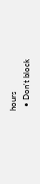hours
  • Don't block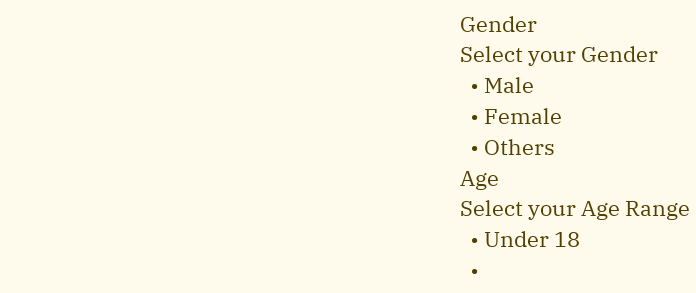Gender
Select your Gender
  • Male
  • Female
  • Others
Age
Select your Age Range
  • Under 18
  •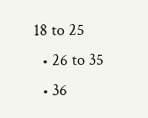18 to 25
  • 26 to 35
  • 36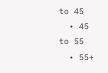to 45
  • 45 to 55
  • 55+